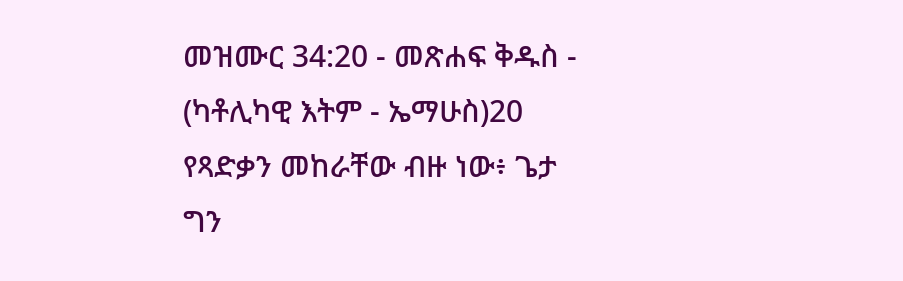መዝሙር 34:20 - መጽሐፍ ቅዱስ - (ካቶሊካዊ እትም - ኤማሁስ)20 የጻድቃን መከራቸው ብዙ ነው፥ ጌታ ግን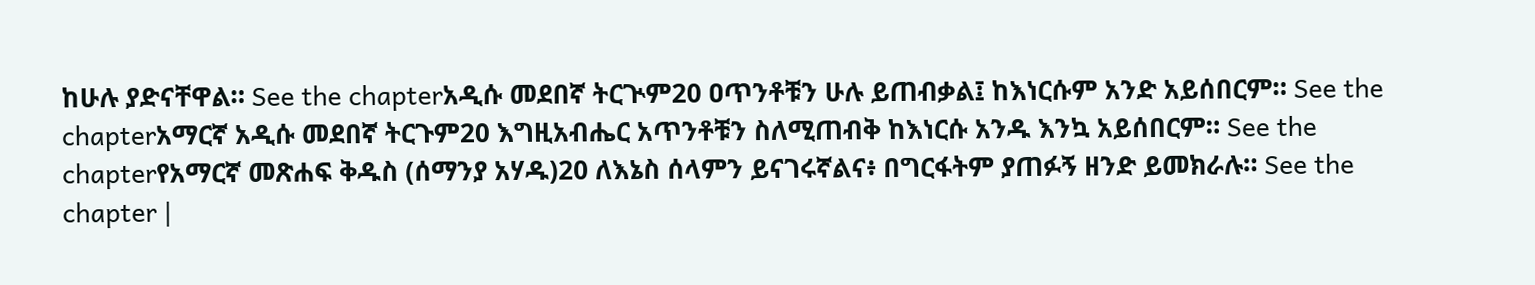ከሁሉ ያድናቸዋል። See the chapterአዲሱ መደበኛ ትርጒም20 ዐጥንቶቹን ሁሉ ይጠብቃል፤ ከእነርሱም አንድ አይሰበርም። See the chapterአማርኛ አዲሱ መደበኛ ትርጉም20 እግዚአብሔር አጥንቶቹን ስለሚጠብቅ ከእነርሱ አንዱ እንኳ አይሰበርም። See the chapterየአማርኛ መጽሐፍ ቅዱስ (ሰማንያ አሃዱ)20 ለእኔስ ሰላምን ይናገሩኛልና፥ በግርፋትም ያጠፉኝ ዘንድ ይመክራሉ። See the chapter |